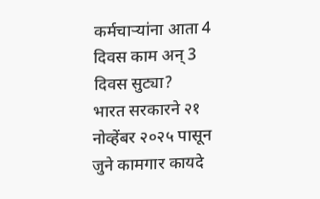कर्मचाऱ्यांना आता 4 दिवस काम अन् 3 दिवस सुट्या?
भारत सरकारने २१ नोव्हेंबर २०२५ पासून जुने कामगार कायदे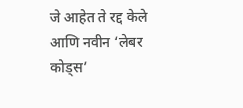जे आहेत ते रद्द केले आणि नवीन ‘लेबर कोड्स’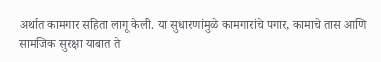अर्थात कामगार सहिता लागू केली. या सुधारणांमुळे कामगारांचे पगार, कामाचे तास आणि सामजिक सुरक्षा याबात ते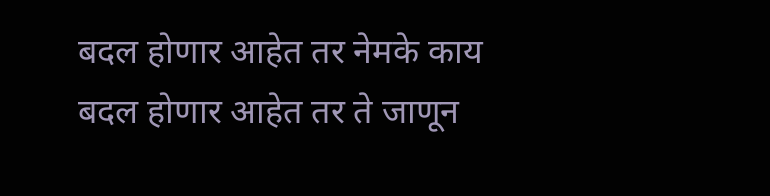बदल होणार आहेत तर नेमके काय बदल होणार आहेत तर ते जाणून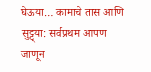घेऊया… कामाचे तास आणि सुट्ट्या: सर्वप्रथम आपण जाणून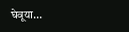घेवूया…